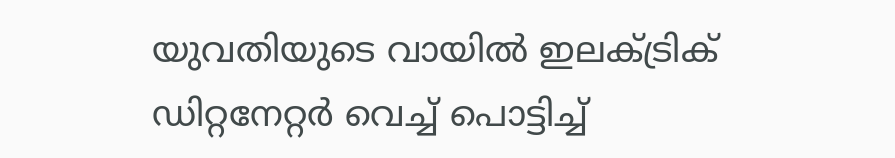യുവതിയുടെ വായിൽ ഇലക്‌ട്രിക് ഡിറ്റനേറ്റർ വെച്ച് പൊട്ടിച്ച്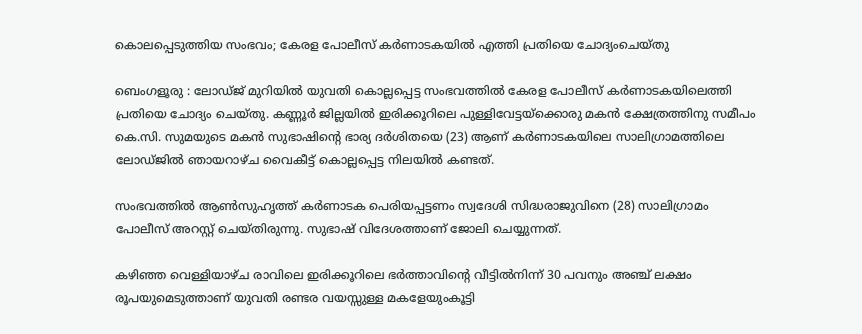കൊലപ്പെടുത്തിയ സംഭവം; കേരള പോലീസ് കർണാടകയില്‍ എത്തി പ്രതിയെ ചോദ്യംചെയ്തു

ബെംഗളൂരു : ലോഡ്ജ് മുറിയിൽ യുവതി കൊല്ലപ്പെട്ട സംഭവത്തിൽ കേരള പോലീസ് കർണാടകയിലെത്തി പ്രതിയെ ചോദ്യം ചെയ്തു. കണ്ണൂർ ജില്ലയിൽ ഇരിക്കൂറിലെ പുള്ളിവേട്ടയ്ക്കൊരു മകൻ ക്ഷേത്രത്തിനു സമീപം കെ.സി. സുമയുടെ മകൻ സുഭാഷിന്റെ ഭാര്യ ദർശിതയെ (23) ആണ് കർണാടകയിലെ സാലിഗ്രാമത്തിലെ ലോഡ്ജിൽ ഞായറാഴ്ച വൈകീട്ട് കൊല്ലപ്പെട്ട നിലയിൽ കണ്ടത്.

സംഭവത്തിൽ ആൺസുഹൃത്ത് കർണാടക പെരിയപ്പട്ടണം സ്വദേശി സിദ്ധരാജുവിനെ (28) സാലിഗ്രാമം പോലീസ് അറസ്റ്റ് ചെയ്തിരുന്നു. സുഭാഷ് വിദേശത്താണ് ജോലി ചെയ്യുന്നത്.

കഴിഞ്ഞ വെള്ളിയാഴ്ച രാവിലെ ഇരിക്കൂറിലെ ഭർത്താവിന്റെ വീട്ടിൽനിന്ന് 30 പവനും അഞ്ച് ലക്ഷം രൂപയുമെടുത്താണ് യുവതി രണ്ടര വയസ്സുള്ള മകളേയുംകൂട്ടി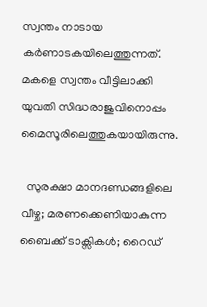സ്വന്തം നാടായ കർണാടകയിലെത്തുന്നത്. മകളെ സ്വന്തം വീട്ടിലാക്കി യുവതി സിദ്ധരാജുവിനൊപ്പം മൈസൂരിലെത്തുകയായിരുന്നു.

  സുരക്ഷാ മാനദണ്ഡങ്ങളിലെ വീഴ്ച; മരണക്കെണിയാകുന്ന ബൈക്ക് ടാക്സികൾ; റൈഡ്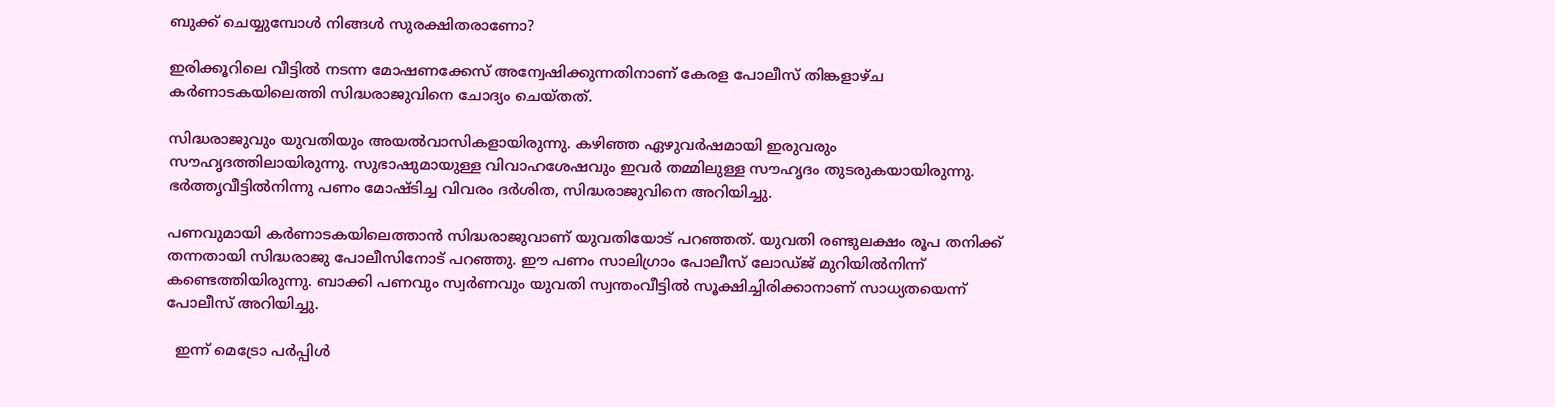ബുക്ക് ചെയ്യുമ്പോൾ നിങ്ങൾ സുരക്ഷിതരാണോ?

ഇരിക്കൂറിലെ വീട്ടിൽ നടന്ന മോഷണക്കേസ് അന്വേഷിക്കുന്നതിനാണ് കേരള പോലീസ് തിങ്കളാഴ്ച കർണാടകയിലെത്തി സിദ്ധരാജുവിനെ ചോദ്യം ചെയ്തത്.

സിദ്ധരാജുവും യുവതിയും അയൽവാസികളായിരുന്നു. കഴിഞ്ഞ ഏഴുവർഷമായി ഇരുവരും സൗഹൃദത്തിലായിരുന്നു. സുഭാഷുമായുള്ള വിവാഹശേഷവും ഇവർ തമ്മിലുള്ള സൗഹൃദം തുടരുകയായിരുന്നു. ഭർത്തൃവീട്ടിൽനിന്നു പണം മോഷ്ടിച്ച വിവരം ദർശിത, സിദ്ധരാജുവിനെ അറിയിച്ചു.

പണവുമായി കർണാടകയിലെത്താൻ സിദ്ധരാജുവാണ് യുവതിയോട് പറഞ്ഞത്. യുവതി രണ്ടുലക്ഷം രൂപ തനിക്ക് തന്നതായി സിദ്ധരാജു പോലീസിനോട് പറഞ്ഞു. ഈ പണം സാലിഗ്രാം പോലീസ് ലോഡ്ജ് മുറിയിൽനിന്ന് കണ്ടെത്തിയിരുന്നു. ബാക്കി പണവും സ്വർണവും യുവതി സ്വന്തംവീട്ടിൽ സൂക്ഷിച്ചിരിക്കാനാണ് സാധ്യതയെന്ന് പോലീസ് അറിയിച്ചു.

  ഇന്ന് മെട്രോ പർപ്പിൾ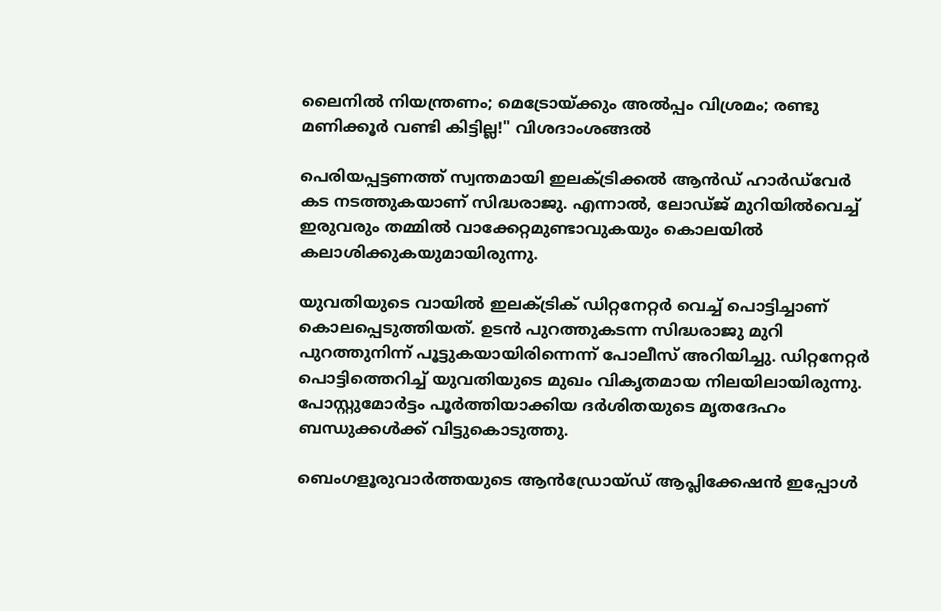ലൈനിൽ നിയന്ത്രണം; മെട്രോയ്ക്കും അൽപ്പം വിശ്രമം; രണ്ടു മണിക്കൂർ വണ്ടി കിട്ടില്ല!" വിശദാംശങ്ങൽ

പെരിയപ്പട്ടണത്ത് സ്വന്തമായി ഇലക്‌ട്രിക്കൽ ആൻഡ്‌ ഹാർഡ്‌വേർ കട നടത്തുകയാണ് സിദ്ധരാജു. എന്നാൽ, ലോഡ്ജ് മുറിയിൽവെച്ച് ഇരുവരും തമ്മിൽ വാക്കേറ്റമുണ്ടാവുകയും കൊലയിൽ കലാശിക്കുകയുമായിരുന്നു.

യുവതിയുടെ വായിൽ ഇലക്‌ട്രിക് ഡിറ്റനേറ്റർ വെച്ച് പൊട്ടിച്ചാണ് കൊലപ്പെടുത്തിയത്. ഉടൻ പുറത്തുകടന്ന സിദ്ധരാജു മുറി പുറത്തുനിന്ന് പൂട്ടുകയായിരിന്നെന്ന് പോലീസ് അറിയിച്ചു. ഡിറ്റനേറ്റർ പൊട്ടിത്തെറിച്ച് യുവതിയുടെ മുഖം വികൃതമായ നിലയിലായിരുന്നു. പോസ്റ്റുമോർട്ടം പൂർത്തിയാക്കിയ ദർശിതയുടെ മൃതദേഹം ബന്ധുക്കൾക്ക് വിട്ടുകൊടുത്തു.

ബെംഗളൂരുവാർത്തയുടെ ആൻഡ്രോയ്ഡ് ആപ്ലിക്കേഷൻ ഇപ്പോൾ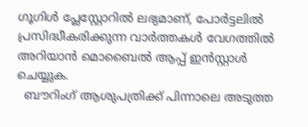ഗൂഗിൾ പ്ലേസ്റ്റോറിൽ ലഭ്യമാണ്, പോർട്ടലിൽ പ്രസിദ്ധീകരിക്കുന്ന വാർത്തകൾ വേഗത്തിൽ അറിയാൻ മൊബൈൽ ആപ്പ് ഇൻസ്റ്റാൾ ചെയ്യുക.
  ബൗറിംഗ് ആശുപത്രിക്ക് പിന്നാലെ അടുത്ത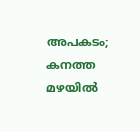അപകടം; കനത്ത മഴയിൽ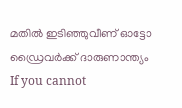മതിൽ ഇടിഞ്ഞുവീണ് ഓട്ടോ ഡ്രൈവർക്ക് ദാരുണാന്ത്യം
If you cannot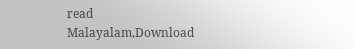read Malayalam,Download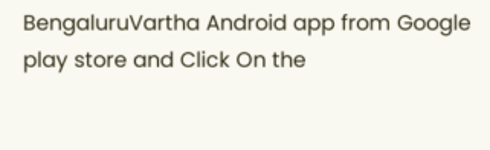BengaluruVartha Android app from Google play store and Click On the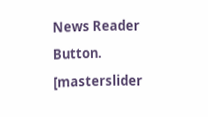News Reader Button. [masterslider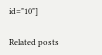id="10"]

Related posts